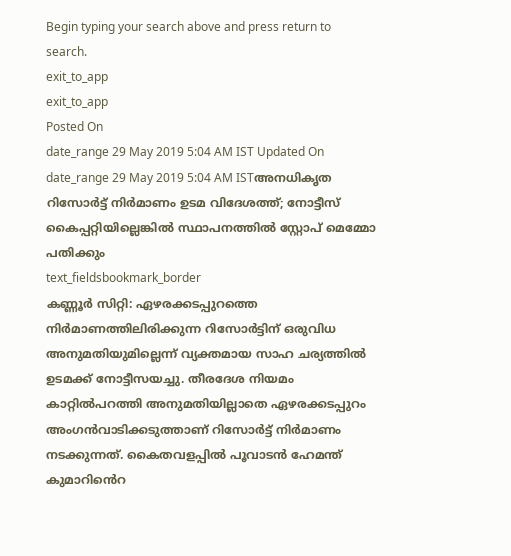Begin typing your search above and press return to search.
exit_to_app
exit_to_app
Posted On
date_range 29 May 2019 5:04 AM IST Updated On
date_range 29 May 2019 5:04 AM ISTഅനധികൃത റിസോർട്ട് നിർമാണം ഉടമ വിദേശത്ത്; നോട്ടീസ് കൈപ്പറ്റിയില്ലെങ്കിൽ സ്ഥാപനത്തിൽ സ്റ്റോപ് മെമ്മോ പതിക്കും
text_fieldsbookmark_border
കണ്ണൂർ സിറ്റി: ഏഴരക്കടപ്പുറത്തെ നിർമാണത്തിലിരിക്കുന്ന റിസോർട്ടിന് ഒരുവിധ അനുമതിയുമില്ലെന്ന് വ്യക്തമായ സാഹ ചര്യത്തിൽ ഉടമക്ക് നോട്ടീസയച്ചു. തീരദേശ നിയമം കാറ്റിൽപറത്തി അനുമതിയില്ലാതെ ഏഴരക്കടപ്പുറം അംഗൻവാടിക്കടുത്താണ് റിസോർട്ട് നിർമാണം നടക്കുന്നത്. കൈതവളപ്പിൽ പൂവാടൻ ഹേമന്ത് കുമാറിൻെറ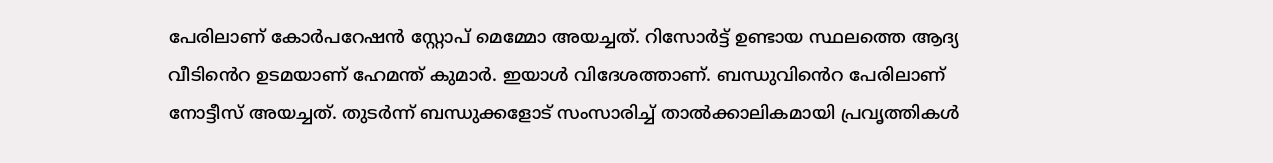പേരിലാണ് കോർപറേഷൻ സ്റ്റോപ് മെമ്മോ അയച്ചത്. റിസോർട്ട് ഉണ്ടായ സ്ഥലത്തെ ആദ്യ വീടിൻെറ ഉടമയാണ് ഹേമന്ത് കുമാർ. ഇയാൾ വിദേശത്താണ്. ബന്ധുവിൻെറ പേരിലാണ് നോട്ടീസ് അയച്ചത്. തുടർന്ന് ബന്ധുക്കളോട് സംസാരിച്ച് താൽക്കാലികമായി പ്രവൃത്തികൾ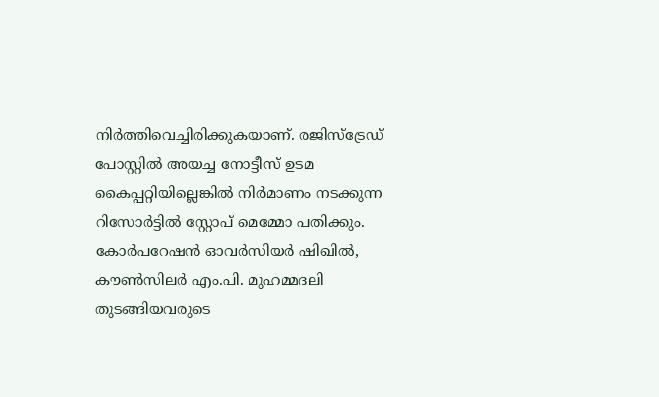നിർത്തിവെച്ചിരിക്കുകയാണ്. രജിസ്ട്രേഡ് പോസ്റ്റിൽ അയച്ച നോട്ടീസ് ഉടമ കൈപ്പറ്റിയില്ലെങ്കിൽ നിർമാണം നടക്കുന്ന റിസോർട്ടിൽ സ്റ്റോപ് മെമ്മോ പതിക്കും. കോർപറേഷൻ ഓവർസിയർ ഷിഖിൽ, കൗൺസിലർ എം.പി. മുഹമ്മദലി തുടങ്ങിയവരുടെ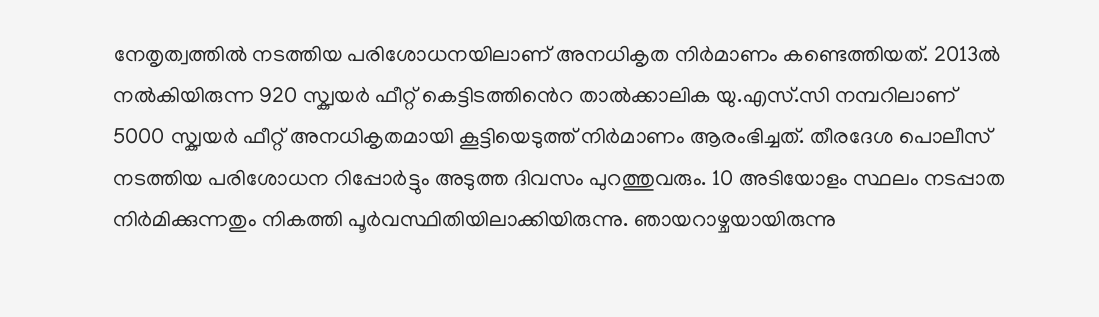നേതൃത്വത്തിൽ നടത്തിയ പരിശോധനയിലാണ് അനധികൃത നിർമാണം കണ്ടെത്തിയത്. 2013ൽ നൽകിയിരുന്ന 920 സ്ക്വയർ ഫീറ്റ് കെട്ടിടത്തിൻെറ താൽക്കാലിക യു.എസ്.സി നമ്പറിലാണ് 5000 സ്ക്വയർ ഫീറ്റ് അനധികൃതമായി കൂട്ടിയെടുത്ത് നിർമാണം ആരംഭിച്ചത്. തീരദേശ പൊലീസ് നടത്തിയ പരിശോധന റിപ്പോർട്ടും അടുത്ത ദിവസം പുറത്തുവരും. 10 അടിയോളം സ്ഥലം നടപ്പാത നിർമിക്കുന്നതും നികത്തി പൂർവസ്ഥിതിയിലാക്കിയിരുന്നു. ഞായറാഴ്ചയായിരുന്നു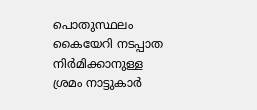പൊതുസ്ഥലം കൈയേറി നടപ്പാത നിർമിക്കാനുള്ള ശ്രമം നാട്ടുകാർ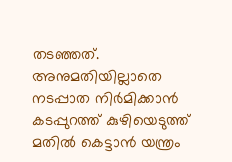തടഞ്ഞത്. അനുമതിയില്ലാതെ നടപ്പാത നിർമിക്കാൻ കടപ്പുറത്ത് കുഴിയെടുത്ത് മതിൽ കെട്ടാൻ യന്ത്രം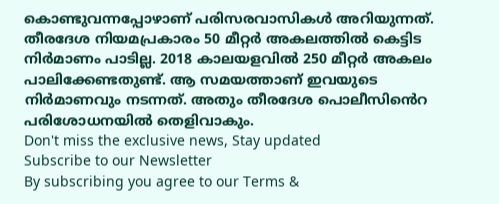കൊണ്ടുവന്നപ്പോഴാണ് പരിസരവാസികൾ അറിയുന്നത്. തീരദേശ നിയമപ്രകാരം 50 മീറ്റർ അകലത്തിൽ കെട്ടിട നിർമാണം പാടില്ല. 2018 കാലയളവിൽ 250 മീറ്റർ അകലം പാലിക്കേണ്ടതുണ്ട്. ആ സമയത്താണ് ഇവയുടെ നിർമാണവും നടന്നത്. അതും തീരദേശ പൊലീസിൻെറ പരിശോധനയിൽ തെളിവാകും.
Don't miss the exclusive news, Stay updated
Subscribe to our Newsletter
By subscribing you agree to our Terms &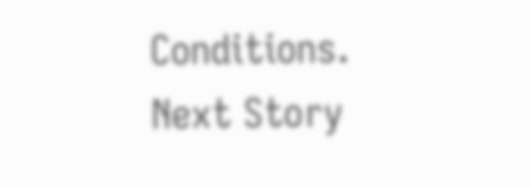Conditions.
Next Story